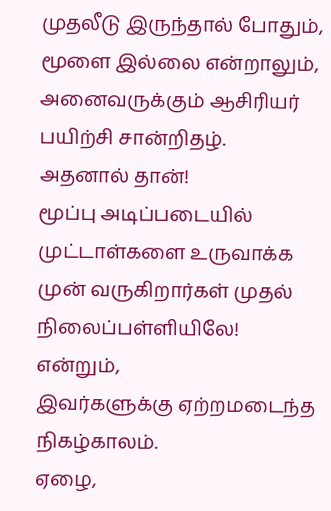முதலீடு இருந்தால் போதும்,
மூளை இல்லை என்றாலும்,
அனைவருக்கும் ஆசிரியர் பயிற்சி சான்றிதழ்.
அதனால் தான்!
மூப்பு அடிப்படையில் முட்டாள்களை உருவாக்க
முன் வருகிறார்கள் முதல் நிலைப்பள்ளியிலே!
என்றும்,
இவர்களுக்கு ஏற்றமடைந்த நிகழ்காலம்.
ஏழை,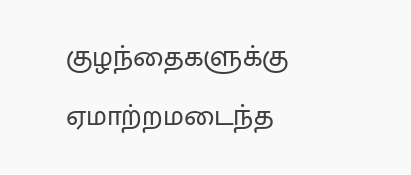குழந்தைகளுக்கு ஏமாற்றமடைந்த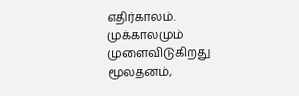எதிர்காலம்.
முக்காலமும் முளைவிடுகிறது மூலதனம்,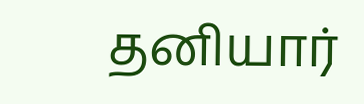தனியார்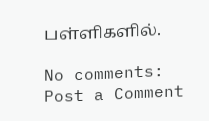பள்ளிகளில்.

No comments:
Post a Comment